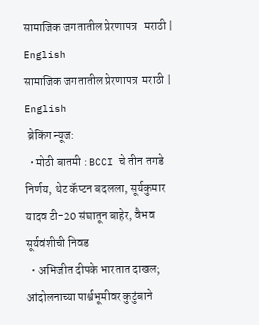सामाजिक जगतातील प्रेरणापत्र   मराठी | English
सामाजिक जगतातील प्रेरणापत्र  मराठी | English
 ब्रेकिंग न्यूज:
  • मोठी बातमी : BCCI चे तीन तगडे निर्णय, थेट कॅप्टन बदलला, सूर्यकुमार यादव टी-20 संघातून बाहेर, वैभव सूर्यवंशीची निवड
  • अभिजीत दीपके भारतात दाखल; आंदोलनाच्या पार्श्वभूमीवर कुटुंबाने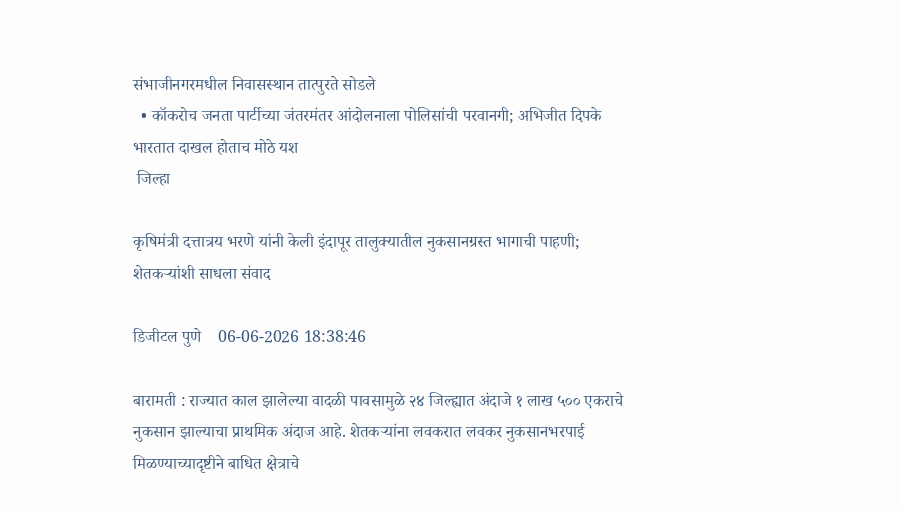संभाजीनगरमधील निवासस्थान तात्पुरते सोडले
  • कॉकरोच जनता पार्टीच्या जंतरमंतर आंदोलनाला पोलिसांची परवानगी; अभिजीत दिपके भारतात दाखल होताच मोठे यश
 जिल्हा

कृषिमंत्री दत्तात्रय भरणे यांनी केली इंदापूर तालुक्यातील नुकसानग्रस्त भागाची पाहणी; शेतकऱ्यांशी साधला संवाद

डिजीटल पुणे    06-06-2026 18:38:46

बारामती : राज्यात काल झालेल्या वादळी पावसामुळे २४ जिल्ह्यात अंदाजे १ लाख ५०० एकराचे नुकसान झाल्याचा प्राथमिक अंदाज आहे. शेतकऱ्यांना लवकरात लवकर नुकसानभरपाई मिळण्याच्यादृष्टीने बाधित क्षेत्राचे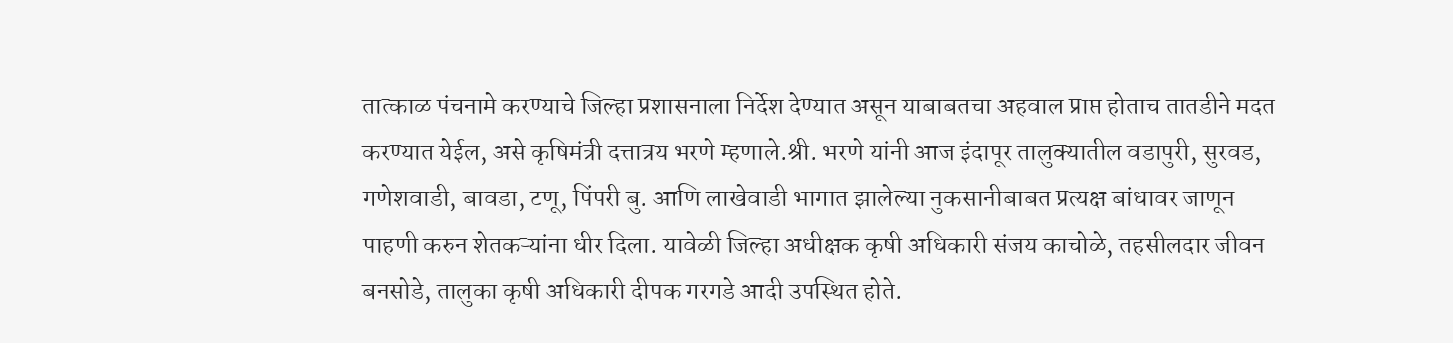तात्काळ पंचनामे करण्याचे जिल्हा प्रशासनाला निर्देश देण्यात असून याबाबतचा अहवाल प्राप्त होताच तातडीने मदत करण्यात येईल, असे कृषिमंत्री दत्तात्रय भरणे म्हणाले.श्री. भरणे यांनी आज इंदापूर तालुक्यातील वडापुरी, सुरवड, गणेशवाडी, बावडा, टणू, पिंपरी बु. आणि लाखेवाडी भागात झालेल्या नुकसानीबाबत प्रत्यक्ष बांधावर जाणून पाहणी करुन शेतकऱ्यांना धीर दिला. यावेळी जिल्हा अधीक्षक कृषी अधिकारी संजय काचोळे, तहसीलदार जीवन बनसोडे, तालुका कृषी अधिकारी दीपक गरगडे आदी उपस्थित होते.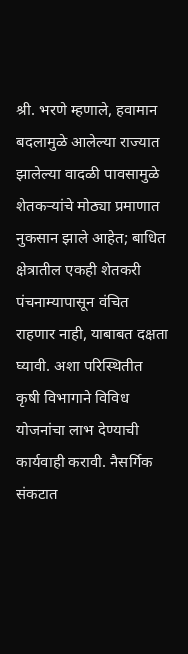श्री. भरणे म्हणाले, हवामान बदलामुळे आलेल्या राज्यात झालेल्या वादळी पावसामुळे शेतकऱ्यांचे मोठ्या प्रमाणात नुकसान झाले आहेत; बाधित क्षेत्रातील एकही शेतकरी पंचनाम्यापासून वंचित राहणार नाही, याबाबत दक्षता घ्यावी. अशा परिस्थितीत कृषी विभागाने विविध योजनांचा लाभ देण्याची कार्यवाही करावी. नैसर्गिक संकटात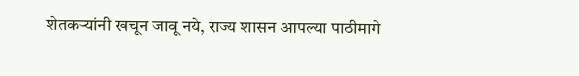शेतकऱ्यांनी खचून जावू नये, राज्य शासन आपल्या पाठीमागे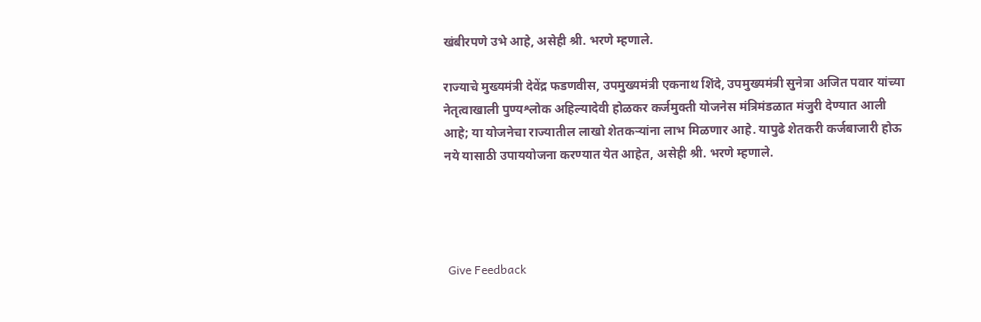खंबीरपणे उभे आहे, असेही श्री. भरणे म्हणाले.

राज्याचे मुख्यमंत्री देवेंद्र फडणवीस, उपमुख्यमंत्री एकनाथ शिंदे, उपमुख्यमंत्री सुनेत्रा अजित पवार यांच्या नेतृत्वाखाली पुण्यश्लोक अहिल्यादेवी होळकर कर्जमुक्ती योजनेस मंत्रिमंडळात मंजुरी देण्यात आली आहे; या योजनेचा राज्यातील लाखो शेतकऱ्यांना लाभ मिळणार आहे. यापुढे शेतकरी कर्जबाजारी होऊ नये यासाठी उपाययोजना करण्यात येत आहेत, असेही श्री. भरणे म्हणाले.




 Give Feedback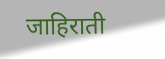जाहिराती